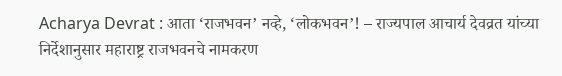Acharya Devrat : आता ‘राजभवन’ नव्हे, ‘लोकभवन’! – राज्यपाल आचार्य देवव्रत यांच्या निर्देशानुसार महाराष्ट्र राजभवनचे नामकरण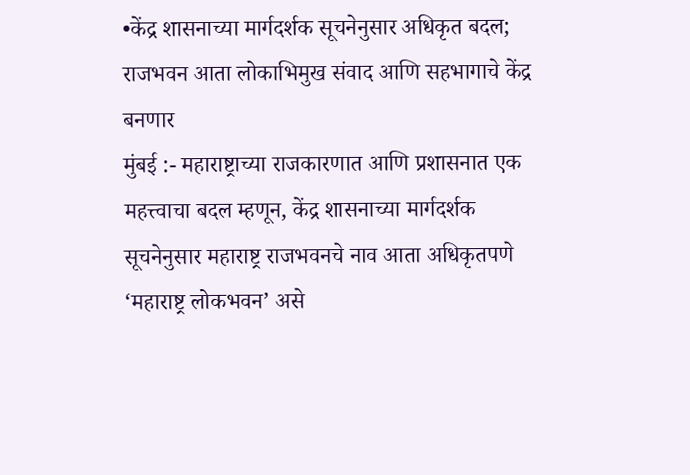•केंद्र शासनाच्या मार्गदर्शक सूचनेनुसार अधिकृत बदल; राजभवन आता लोकाभिमुख संवाद आणि सहभागाचे केंद्र बनणार
मुंबई :- महाराष्ट्राच्या राजकारणात आणि प्रशासनात एक महत्त्वाचा बदल म्हणून, केंद्र शासनाच्या मार्गदर्शक सूचनेनुसार महाराष्ट्र राजभवनचे नाव आता अधिकृतपणे ‘महाराष्ट्र लोकभवन’ असे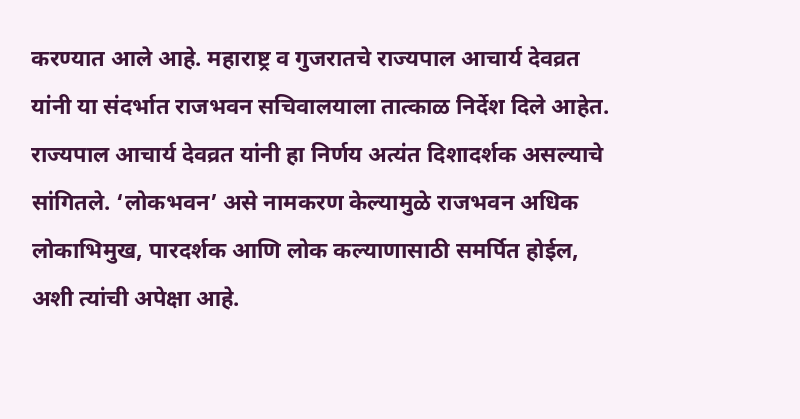करण्यात आले आहे. महाराष्ट्र व गुजरातचे राज्यपाल आचार्य देवव्रत यांनी या संदर्भात राजभवन सचिवालयाला तात्काळ निर्देश दिले आहेत.
राज्यपाल आचार्य देवव्रत यांनी हा निर्णय अत्यंत दिशादर्शक असल्याचे सांगितले. ‘लोकभवन’ असे नामकरण केल्यामुळे राजभवन अधिक लोकाभिमुख, पारदर्शक आणि लोक कल्याणासाठी समर्पित होईल, अशी त्यांची अपेक्षा आहे.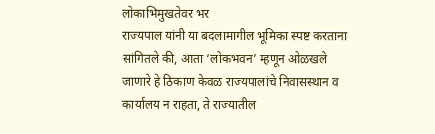लोकाभिमुखतेवर भर
राज्यपाल यांनी या बदलामागील भूमिका स्पष्ट करताना सांगितले की, आता ‘लोकभवन’ म्हणून ओळखले जाणारे हे ठिकाण केवळ राज्यपालांचे निवासस्थान व कार्यालय न राहता, ते राज्यातील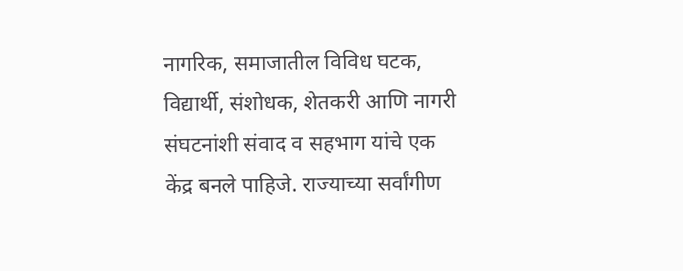नागरिक, समाजातील विविध घटक, विद्यार्थी, संशोधक, शेतकरी आणि नागरी संघटनांशी संवाद व सहभाग यांचे एक केंद्र बनले पाहिजे. राज्याच्या सर्वांगीण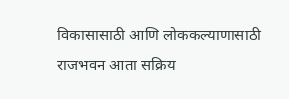विकासासाठी आणि लोककल्याणासाठी राजभवन आता सक्रिय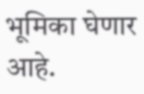भूमिका घेणार आहे.